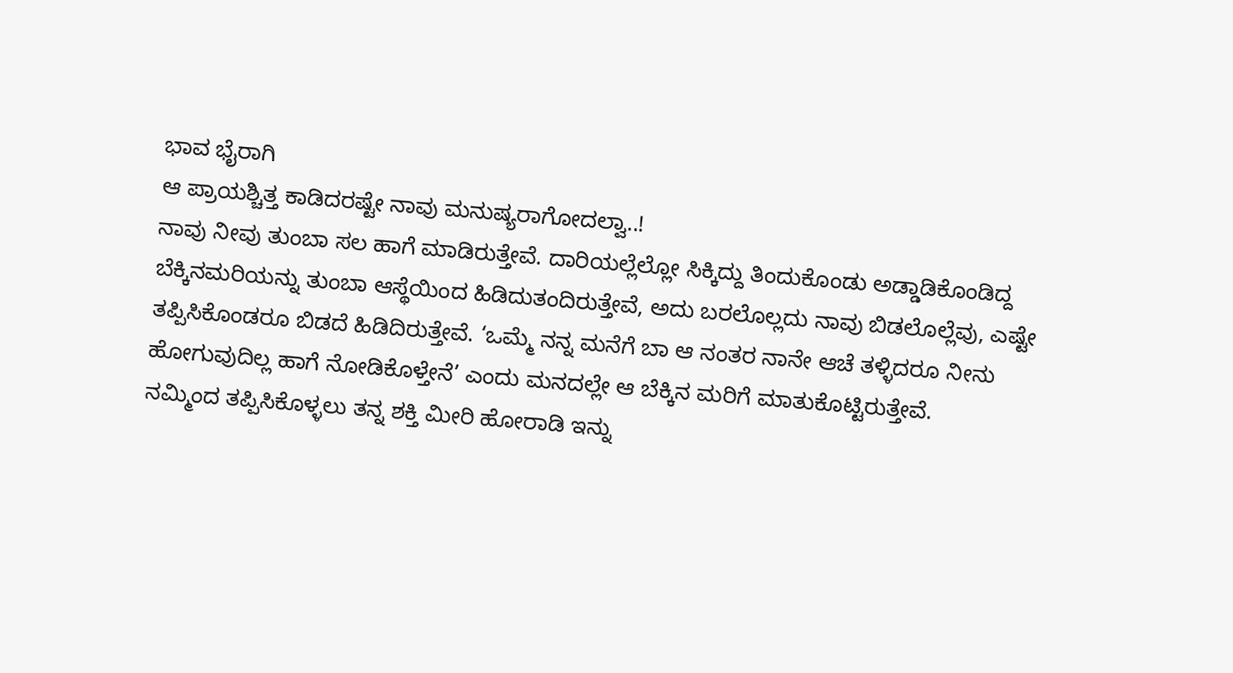ಭಾವ ಭೈರಾಗಿ
ಆ ಪ್ರಾಯಶ್ಚಿತ್ತ ಕಾಡಿದರಷ್ಟೇ ನಾವು ಮನುಷ್ಯರಾಗೋದಲ್ವಾ..!
ನಾವು ನೀವು ತುಂಬಾ ಸಲ ಹಾಗೆ ಮಾಡಿರುತ್ತೇವೆ. ದಾರಿಯಲ್ಲೆಲ್ಲೋ ಸಿಕ್ಕಿದ್ದು ತಿಂದುಕೊಂಡು ಅಡ್ಡಾಡಿಕೊಂಡಿದ್ದ ಬೆಕ್ಕಿನಮರಿಯನ್ನು ತುಂಬಾ ಆಸ್ಥೆಯಿಂದ ಹಿಡಿದುತಂದಿರುತ್ತೇವೆ, ಅದು ಬರಲೊಲ್ಲದು ನಾವು ಬಿಡಲೊಲ್ಲೆವು, ಎಷ್ಟೇ ತಪ್ಪಿಸಿಕೊಂಡರೂ ಬಿಡದೆ ಹಿಡಿದಿರುತ್ತೇವೆ. ‘ಒಮ್ಮೆ ನನ್ನ ಮನೆಗೆ ಬಾ ಆ ನಂತರ ನಾನೇ ಆಚೆ ತಳ್ಳಿದರೂ ನೀನು ಹೋಗುವುದಿಲ್ಲ ಹಾಗೆ ನೋಡಿಕೊಳ್ತೇನೆ’ ಎಂದು ಮನದಲ್ಲೇ ಆ ಬೆಕ್ಕಿನ ಮರಿಗೆ ಮಾತುಕೊಟ್ಟಿರುತ್ತೇವೆ.
ನಮ್ಮಿಂದ ತಪ್ಪಿಸಿಕೊಳ್ಳಲು ತನ್ನ ಶಕ್ತಿ ಮೀರಿ ಹೋರಾಡಿ ಇನ್ನು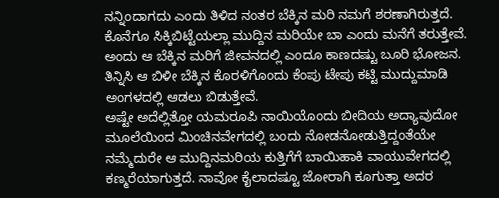ನನ್ನಿಂದಾಗದು ಎಂದು ತಿಳಿದ ನಂತರ ಬೆಕ್ಕಿನ ಮರಿ ನಮಗೆ ಶರಣಾಗಿರುತ್ತದೆ. ಕೊನೆಗೂ ಸಿಕ್ಕಿಬಿಟ್ಟೆಯಲ್ಲಾ ಮುದ್ದಿನ ಮರಿಯೇ ಬಾ ಎಂದು ಮನೆಗೆ ತರುತ್ತೇವೆ. ಅಂದು ಆ ಬೆಕ್ಕಿನ ಮರಿಗೆ ಜೀವನದಲ್ಲಿ ಎಂದೂ ಕಾಣದಷ್ಟು ಬೂರಿ ಭೋಜನ. ತಿನ್ನಿಸಿ ಆ ಬಿಳೀ ಬೆಕ್ಕಿನ ಕೊರಳಿಗೊಂದು ಕೆಂಪು ಟೇಪು ಕಟ್ಟಿ ಮುದ್ದುಮಾಡಿ ಅಂಗಳದಲ್ಲಿ ಆಡಲು ಬಿಡುತ್ತೇವೆ.
ಅಷ್ಟೇ ಅದೆಲ್ಲಿತ್ತೋ ಯಮರೂಪಿ ನಾಯಿಯೊಂದು ಬೀದಿಯ ಅದ್ಯಾವುದೋ ಮೂಲೆಯಿಂದ ಮಿಂಚಿನವೇಗದಲ್ಲಿ ಬಂದು ನೋಡನೋಡುತ್ತಿದ್ದಂತೆಯೇ ನಮ್ಮೆದುರೇ ಆ ಮುದ್ದಿನಮರಿಯ ಕುತ್ತಿಗೆಗೆ ಬಾಯಿಹಾಕಿ ವಾಯುವೇಗದಲ್ಲಿ ಕಣ್ಮರೆಯಾಗುತ್ತದೆ. ನಾವೋ ಕೈಲಾದಷ್ಟೂ ಜೋರಾಗಿ ಕೂಗುತ್ತಾ ಅದರ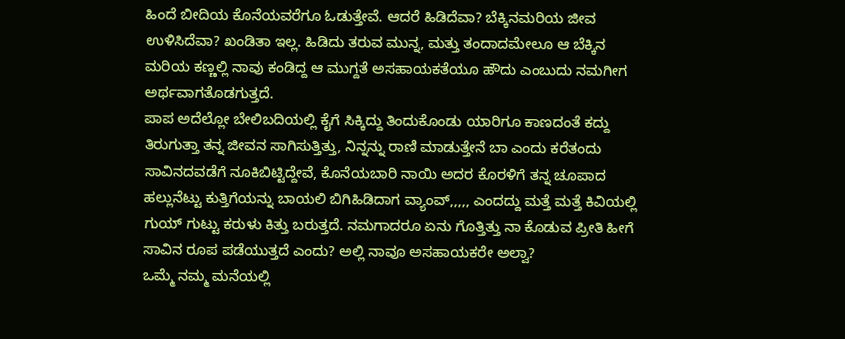ಹಿಂದೆ ಬೀದಿಯ ಕೊನೆಯವರೆಗೂ ಓಡುತ್ತೇವೆ. ಆದರೆ ಹಿಡಿದೆವಾ? ಬೆಕ್ಕಿನಮರಿಯ ಜೀವ ಉಳಿಸಿದೆವಾ? ಖಂಡಿತಾ ಇಲ್ಲ. ಹಿಡಿದು ತರುವ ಮುನ್ನ, ಮತ್ತು ತಂದಾದಮೇಲೂ ಆ ಬೆಕ್ಕಿನ ಮರಿಯ ಕಣ್ಣಲ್ಲಿ ನಾವು ಕಂಡಿದ್ದ ಆ ಮುಗ್ದತೆ ಅಸಹಾಯಕತೆಯೂ ಹೌದು ಎಂಬುದು ನಮಗೀಗ ಅರ್ಥವಾಗತೊಡಗುತ್ತದೆ.
ಪಾಪ ಅದೆಲ್ಲೋ ಬೇಲಿಬದಿಯಲ್ಲಿ ಕೈಗೆ ಸಿಕ್ಕಿದ್ದು ತಿಂದುಕೊಂಡು ಯಾರಿಗೂ ಕಾಣದಂತೆ ಕದ್ದು ತಿರುಗುತ್ತಾ ತನ್ನ ಜೀವನ ಸಾಗಿಸುತ್ತಿತ್ತು, ನಿನ್ನನ್ನು ರಾಣಿ ಮಾಡುತ್ತೇನೆ ಬಾ ಎಂದು ಕರೆತಂದು ಸಾವಿನದವಡೆಗೆ ನೂಕಿಬಿಟ್ಟಿದ್ದೇವೆ, ಕೊನೆಯಬಾರಿ ನಾಯಿ ಅದರ ಕೊರಳಿಗೆ ತನ್ನ ಚೂಪಾದ ಹಲ್ಲುನೆಟ್ಟು ಕುತ್ತಿಗೆಯನ್ನು ಬಾಯಲಿ ಬಿಗಿಹಿಡಿದಾಗ ವ್ಯಾಂವ್,,,,, ಎಂದದ್ದು ಮತ್ತೆ ಮತ್ತೆ ಕಿವಿಯಲ್ಲಿ ಗುಯ್ ಗುಟ್ಟು ಕರುಳು ಕಿತ್ತು ಬರುತ್ತದೆ. ನಮಗಾದರೂ ಏನು ಗೊತ್ತಿತ್ತು ನಾ ಕೊಡುವ ಪ್ರೀತಿ ಹೀಗೆ ಸಾವಿನ ರೂಪ ಪಡೆಯುತ್ತದೆ ಎಂದು? ಅಲ್ಲಿ ನಾವೂ ಅಸಹಾಯಕರೇ ಅಲ್ವಾ?
ಒಮ್ಮೆ ನಮ್ಮ ಮನೆಯಲ್ಲಿ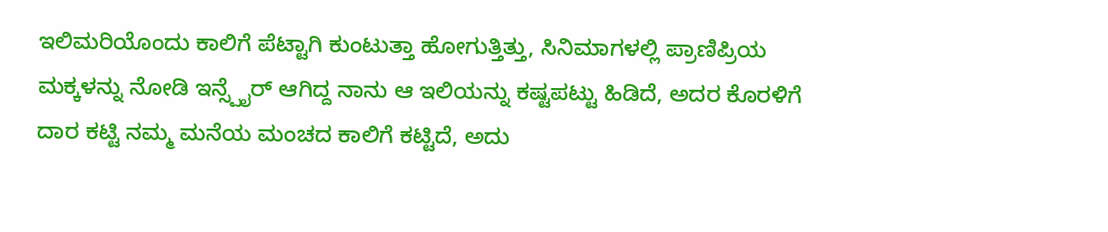ಇಲಿಮರಿಯೊಂದು ಕಾಲಿಗೆ ಪೆಟ್ಟಾಗಿ ಕುಂಟುತ್ತಾ ಹೋಗುತ್ತಿತ್ತು, ಸಿನಿಮಾಗಳಲ್ಲಿ ಪ್ರಾಣಿಪ್ರಿಯ ಮಕ್ಕಳನ್ನು ನೋಡಿ ಇನ್ಸ್ಪೈರ್ ಆಗಿದ್ದ ನಾನು ಆ ಇಲಿಯನ್ನು ಕಷ್ಟಪಟ್ಟು ಹಿಡಿದೆ, ಅದರ ಕೊರಳಿಗೆ ದಾರ ಕಟ್ಟಿ ನಮ್ಮ ಮನೆಯ ಮಂಚದ ಕಾಲಿಗೆ ಕಟ್ಟಿದೆ, ಅದು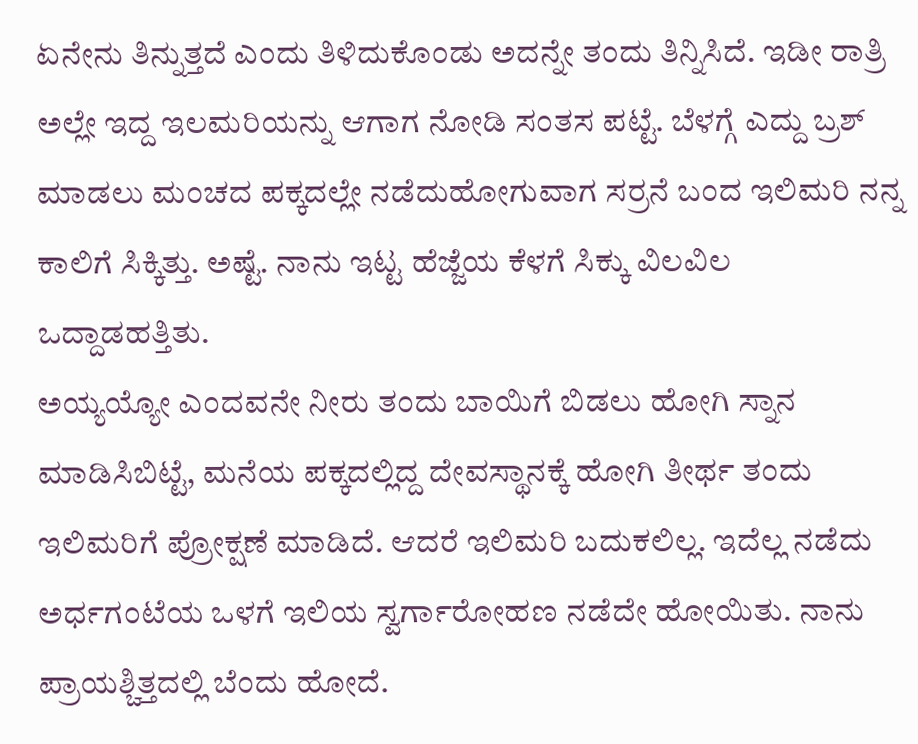ಏನೇನು ತಿನ್ನುತ್ತದೆ ಎಂದು ತಿಳಿದುಕೊಂಡು ಅದನ್ನೇ ತಂದು ತಿನ್ನಿಸಿದೆ. ಇಡೀ ರಾತ್ರಿ ಅಲ್ಲೇ ಇದ್ದ ಇಲಮರಿಯನ್ನು ಆಗಾಗ ನೋಡಿ ಸಂತಸ ಪಟ್ಟೆ. ಬೆಳಗ್ಗೆ ಎದ್ದು ಬ್ರಶ್ ಮಾಡಲು ಮಂಚದ ಪಕ್ಕದಲ್ಲೇ ನಡೆದುಹೋಗುವಾಗ ಸರ್ರನೆ ಬಂದ ಇಲಿಮರಿ ನನ್ನ ಕಾಲಿಗೆ ಸಿಕ್ಕಿತ್ತು. ಅಷ್ಟೆ. ನಾನು ಇಟ್ಟ ಹೆಜ್ಜೆಯ ಕೆಳಗೆ ಸಿಕ್ಕು ವಿಲವಿಲ ಒದ್ದಾಡಹತ್ತಿತು.
ಅಯ್ಯಯ್ಯೋ ಎಂದವನೇ ನೀರು ತಂದು ಬಾಯಿಗೆ ಬಿಡಲು ಹೋಗಿ ಸ್ನಾನ ಮಾಡಿಸಿಬಿಟ್ಟೆ, ಮನೆಯ ಪಕ್ಕದಲ್ಲಿದ್ದ ದೇವಸ್ಥಾನಕ್ಕೆ ಹೋಗಿ ತೀರ್ಥ ತಂದು ಇಲಿಮರಿಗೆ ಪ್ರೋಕ್ಷಣೆ ಮಾಡಿದೆ. ಆದರೆ ಇಲಿಮರಿ ಬದುಕಲಿಲ್ಲ. ಇದೆಲ್ಲ ನಡೆದು ಅರ್ಧಗಂಟೆಯ ಒಳಗೆ ಇಲಿಯ ಸ್ವರ್ಗಾರೋಹಣ ನಡೆದೇ ಹೋಯಿತು. ನಾನು ಪ್ರಾಯಶ್ಚಿತ್ತದಲ್ಲಿ ಬೆಂದು ಹೋದೆ.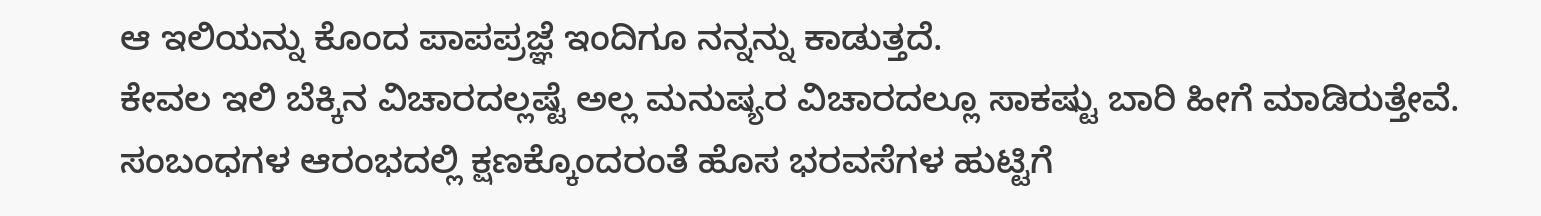ಆ ಇಲಿಯನ್ನು ಕೊಂದ ಪಾಪಪ್ರಜ್ಞೆ ಇಂದಿಗೂ ನನ್ನನ್ನು ಕಾಡುತ್ತದೆ.
ಕೇವಲ ಇಲಿ ಬೆಕ್ಕಿನ ವಿಚಾರದಲ್ಲಷ್ಟೆ ಅಲ್ಲ ಮನುಷ್ಯರ ವಿಚಾರದಲ್ಲೂ ಸಾಕಷ್ಟು ಬಾರಿ ಹೀಗೆ ಮಾಡಿರುತ್ತೇವೆ. ಸಂಬಂಧಗಳ ಆರಂಭದಲ್ಲಿ ಕ್ಷಣಕ್ಕೊಂದರಂತೆ ಹೊಸ ಭರವಸೆಗಳ ಹುಟ್ಟಿಗೆ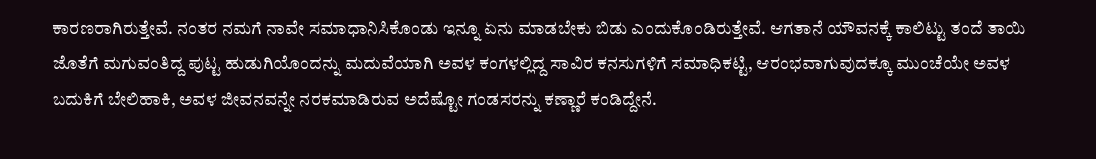ಕಾರಣರಾಗಿರುತ್ತೇವೆ. ನಂತರ ನಮಗೆ ನಾವೇ ಸಮಾಧಾನಿಸಿಕೊಂಡು ಇನ್ನೂ ಏನು ಮಾಡಬೇಕು ಬಿಡು ಎಂದುಕೊಂಡಿರುತ್ತೇವೆ. ಆಗತಾನೆ ಯೌವನಕ್ಕೆ ಕಾಲಿಟ್ಟು ತಂದೆ ತಾಯಿ ಜೊತೆಗೆ ಮಗುವಂತಿದ್ದ ಪುಟ್ಟ ಹುಡುಗಿಯೊಂದನ್ನು ಮದುವೆಯಾಗಿ ಅವಳ ಕಂಗಳಲ್ಲಿದ್ದ ಸಾವಿರ ಕನಸುಗಳಿಗೆ ಸಮಾಧಿಕಟ್ಟಿ, ಆರಂಭವಾಗುವುದಕ್ಕೂ ಮುಂಚೆಯೇ ಅವಳ ಬದುಕಿಗೆ ಬೇಲಿಹಾಕಿ, ಅವಳ ಜೀವನವನ್ನೇ ನರಕಮಾಡಿರುವ ಅದೆಷ್ಟೋ ಗಂಡಸರನ್ನು ಕಣ್ಣಾರೆ ಕಂಡಿದ್ದೇನೆ.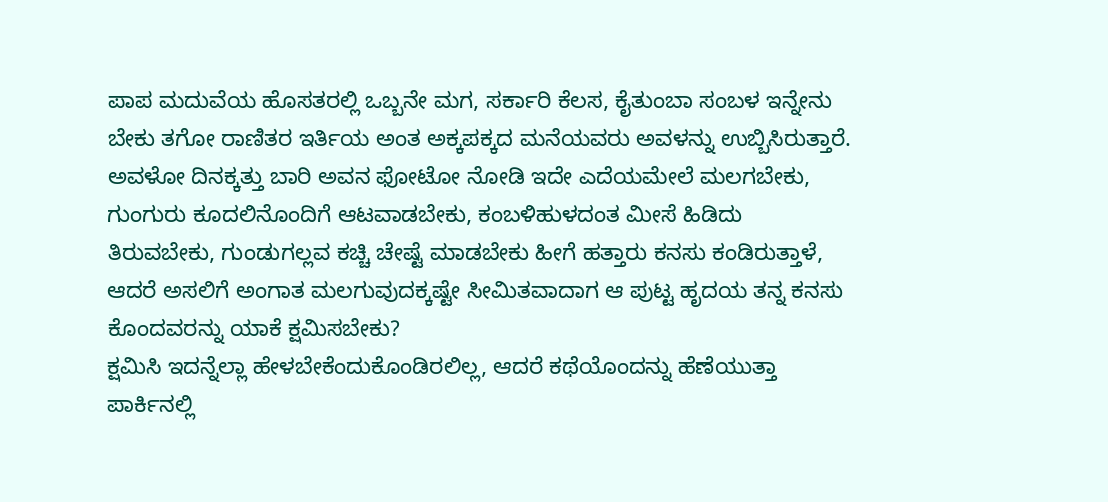ಪಾಪ ಮದುವೆಯ ಹೊಸತರಲ್ಲಿ ಒಬ್ಬನೇ ಮಗ, ಸರ್ಕಾರಿ ಕೆಲಸ, ಕೈತುಂಬಾ ಸಂಬಳ ಇನ್ನೇನು ಬೇಕು ತಗೋ ರಾಣಿತರ ಇರ್ತಿಯ ಅಂತ ಅಕ್ಕಪಕ್ಕದ ಮನೆಯವರು ಅವಳನ್ನು ಉಬ್ಬಿಸಿರುತ್ತಾರೆ. ಅವಳೋ ದಿನಕ್ಕತ್ತು ಬಾರಿ ಅವನ ಫೋಟೋ ನೋಡಿ ಇದೇ ಎದೆಯಮೇಲೆ ಮಲಗಬೇಕು, ಗುಂಗುರು ಕೂದಲಿನೊಂದಿಗೆ ಆಟವಾಡಬೇಕು, ಕಂಬಳಿಹುಳದಂತ ಮೀಸೆ ಹಿಡಿದು ತಿರುವಬೇಕು, ಗುಂಡುಗಲ್ಲವ ಕಚ್ಚಿ ಚೇಷ್ಟೆ ಮಾಡಬೇಕು ಹೀಗೆ ಹತ್ತಾರು ಕನಸು ಕಂಡಿರುತ್ತಾಳೆ, ಆದರೆ ಅಸಲಿಗೆ ಅಂಗಾತ ಮಲಗುವುದಕ್ಕಷ್ಟೇ ಸೀಮಿತವಾದಾಗ ಆ ಪುಟ್ಟ ಹೃದಯ ತನ್ನ ಕನಸು ಕೊಂದವರನ್ನು ಯಾಕೆ ಕ್ಷಮಿಸಬೇಕು?
ಕ್ಷಮಿಸಿ ಇದನ್ನೆಲ್ಲಾ ಹೇಳಬೇಕೆಂದುಕೊಂಡಿರಲಿಲ್ಲ, ಆದರೆ ಕಥೆಯೊಂದನ್ನು ಹೆಣೆಯುತ್ತಾ ಪಾರ್ಕಿನಲ್ಲಿ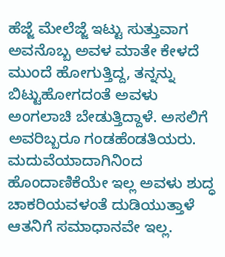ಹೆಜ್ಜೆ ಮೇಲೆಜ್ಜೆ ಇಟ್ಟು ಸುತ್ತುವಾಗ ಅವನೊಬ್ಬ ಅವಳ ಮಾತೇ ಕೇಳದೆ ಮುಂದೆ ಹೋಗುತ್ತಿದ್ದ, ತನ್ನನ್ನು ಬಿಟ್ಟುಹೋಗದಂತೆ ಅವಳು ಅಂಗಲಾಚಿ ಬೇಡುತ್ತಿದ್ದಾಳೆ. ಅಸಲಿಗೆ ಅವರಿಬ್ಬರೂ ಗಂಡಹೆಂಡತಿಯರು. ಮದುವೆಯಾದಾಗಿನಿಂದ ಹೊಂದಾಣಿಕೆಯೇ ಇಲ್ಲ ಅವಳು ಶುದ್ಧ ಚಾಕರಿಯವಳಂತೆ ದುಡಿಯುತ್ತಾಳೆ ಆತನಿಗೆ ಸಮಾಧಾನವೇ ಇಲ್ಲ.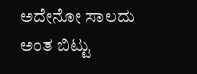ಅದೇನೋ ಸಾಲದು ಅಂತ ಬಿಟ್ಟು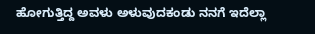ಹೋಗುತ್ತಿದ್ದ ಅವಳು ಅಳುವುದಕಂಡು ನನಗೆ ಇದೆಲ್ಲಾ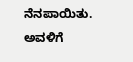ನೆನಪಾಯಿತು. ಅವಳಿಗೆ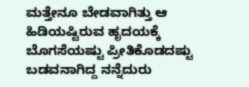ಮತ್ತೇನೂ ಬೇಡವಾಗಿತ್ತು ಆ ಹಿಡಿಯಷ್ಟಿರುವ ಹೃದಯಕ್ಕೆ ಬೊಗಸೆಯಷ್ಟು ಪ್ರೀತಿಕೊಡದಷ್ಟು ಬಡವನಾಗಿದ್ದ ನನ್ನೆದುರು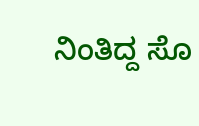ನಿಂತಿದ್ದ ಸೊ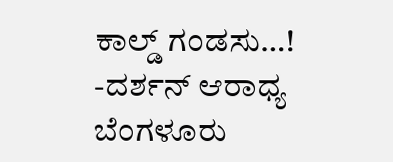ಕಾಲ್ಡ್ ಗಂಡಸು…!
-ದರ್ಶನ್ ಆರಾಧ್ಯ
ಬೆಂಗಳೂರು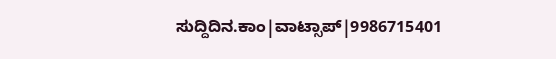ಸುದ್ದಿದಿನ.ಕಾಂ|ವಾಟ್ಸಾಪ್|9986715401